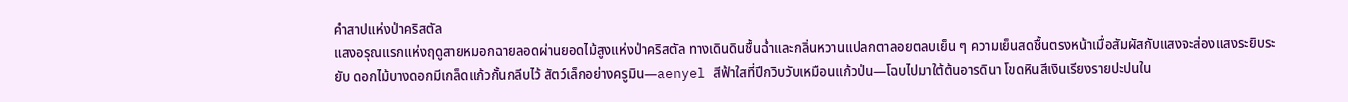คำสาปแห่งป่าคริสตัล
แสงอรุณแรกแห่งฤดูสายหมอกฉายลอดผ่านยอดไม้สูงแห่งป่าคริสตัล ทางเดินดินชื้นฉ่ำและกลิ่นหวานแปลกตาลอยตลบเย็น ๆ ความเย็นสดชื้นตรงหน้าเมื่อสัมผัสกับแสงจะส่องแสงระยิบระยับ ดอกไม้บางดอกมีเกล็ดแก้วกั้นกลีบไว้ สัตว์เล็กอย่างครูมิน—aenyel สีฟ้าใสที่ปีกวิบวับเหมือนแก้วป่น—โฉบไปมาใต้ต้นอารดินา โขดหินสีเงินเรียงรายปะปนใน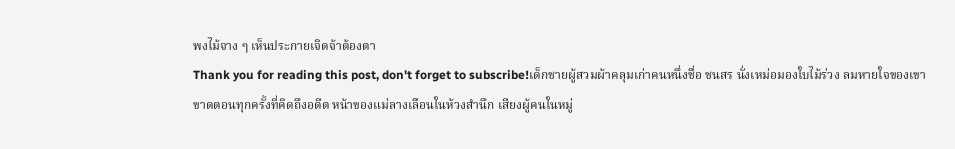พงไม้จาง ๆ เห็นประกายเจิดจ้าต้องตา
Thank you for reading this post, don't forget to subscribe!เด็กชายผู้สวมผ้าคลุมเก่าคนหนึ่งชื่อ ชนสร นั่งเหม่อมองใบไม้ร่วง ลมหายใจของเขาขาดตอนทุกครั้งที่คิดถึงอดีต หน้าของแม่ลางเลือนในห้วงสำนึก เสียงผู้คนในหมู่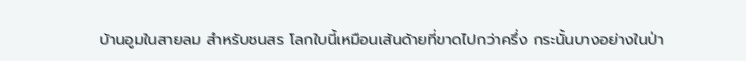บ้านอูมในสายลม สำหรับชนสร โลกใบนี้เหมือนเส้นด้ายที่ขาดไปกว่าครึ่ง กระนั้นบางอย่างในป่า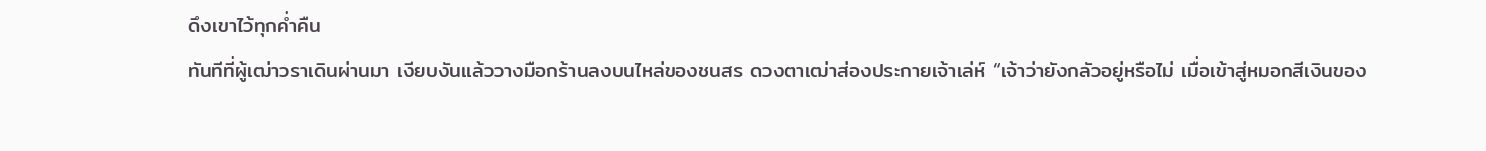ดึงเขาไว้ทุกค่ำคืน
ทันทีที่ผู้เฒ่าวราเดินผ่านมา เงียบงันแล้ววางมือกร้านลงบนไหล่ของชนสร ดวงตาเฒ่าส่องประกายเจ้าเล่ห์ “เจ้าว่ายังกลัวอยู่หรือไม่ เมื่อเข้าสู่หมอกสีเงินของ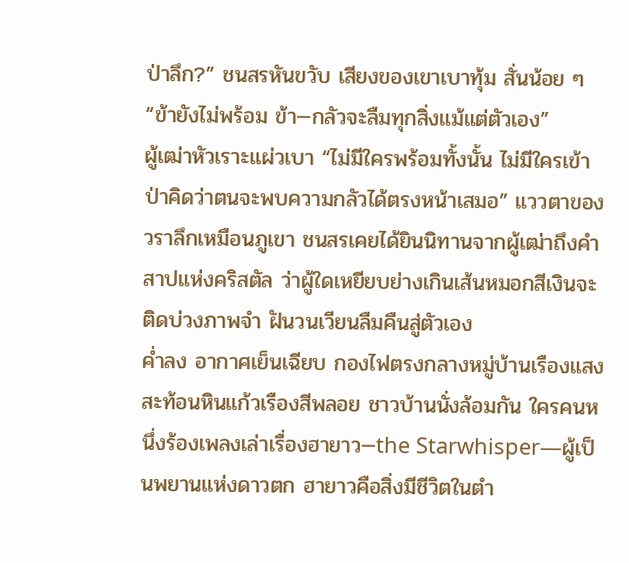ป่าลึก?” ชนสรหันขวับ เสียงของเขาเบาทุ้ม สั่นน้อย ๆ “ข้ายังไม่พร้อม ข้า—กลัวจะลืมทุกสิ่งแม้แต่ตัวเอง”
ผู้เฒ่าหัวเราะแผ่วเบา “ไม่มีใครพร้อมทั้งนั้น ไม่มีใครเข้าป่าคิดว่าตนจะพบความกลัวได้ตรงหน้าเสมอ” แววตาของวราลึกเหมือนภูเขา ชนสรเคยได้ยินนิทานจากผู้เฒ่าถึงคำสาปแห่งคริสตัล ว่าผู้ใดเหยียบย่างเกินเส้นหมอกสีเงินจะติดบ่วงภาพจำ ฝันวนเวียนลืมคืนสู่ตัวเอง
ค่ำลง อากาศเย็นเฉียบ กองไฟตรงกลางหมู่บ้านเรืองแสงสะท้อนหินแก้วเรืองสีพลอย ชาวบ้านนั่งล้อมกัน ใครคนหนึ่งร้องเพลงเล่าเรื่องฮายาว—the Starwhisper—ผู้เป็นพยานแห่งดาวตก ฮายาวคือสิ่งมีชีวิตในตำ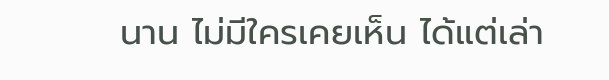นาน ไม่มีใครเคยเห็น ได้แต่เล่า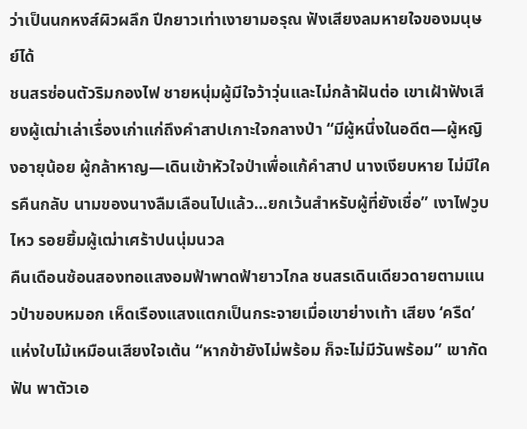ว่าเป็นนกหงส์ผิวผลึก ปีกยาวเท่าเงายามอรุณ ฟังเสียงลมหายใจของมนุษย์ได้
ชนสรซ่อนตัวริมกองไฟ ชายหนุ่มผู้มีใจว้าวุ่นและไม่กล้าฝันต่อ เขาเฝ้าฟังเสียงผู้เฒ่าเล่าเรื่องเก่าแก่ถึงคำสาปเกาะใจกลางป่า “มีผู้หนึ่งในอดีต—ผู้หญิงอายุน้อย ผู้กล้าหาญ—เดินเข้าหัวใจป่าเพื่อแก้คำสาป นางเงียบหาย ไม่มีใครคืนกลับ นามของนางลืมเลือนไปแล้ว…ยกเว้นสำหรับผู้ที่ยังเชื่อ” เงาไฟวูบไหว รอยยิ้มผู้เฒ่าเศร้าปนนุ่มนวล
คืนเดือนซ้อนสองทอแสงอมฟ้าพาดฟ้ายาวไกล ชนสรเดินเดียวดายตามแนวป่าขอบหมอก เห็ดเรืองแสงแตกเป็นกระจายเมื่อเขาย่างเท้า เสียง ‘ครืด’ แห่งใบไม้เหมือนเสียงใจเต้น “หากข้ายังไม่พร้อม ก็จะไม่มีวันพร้อม” เขากัดฟัน พาตัวเอ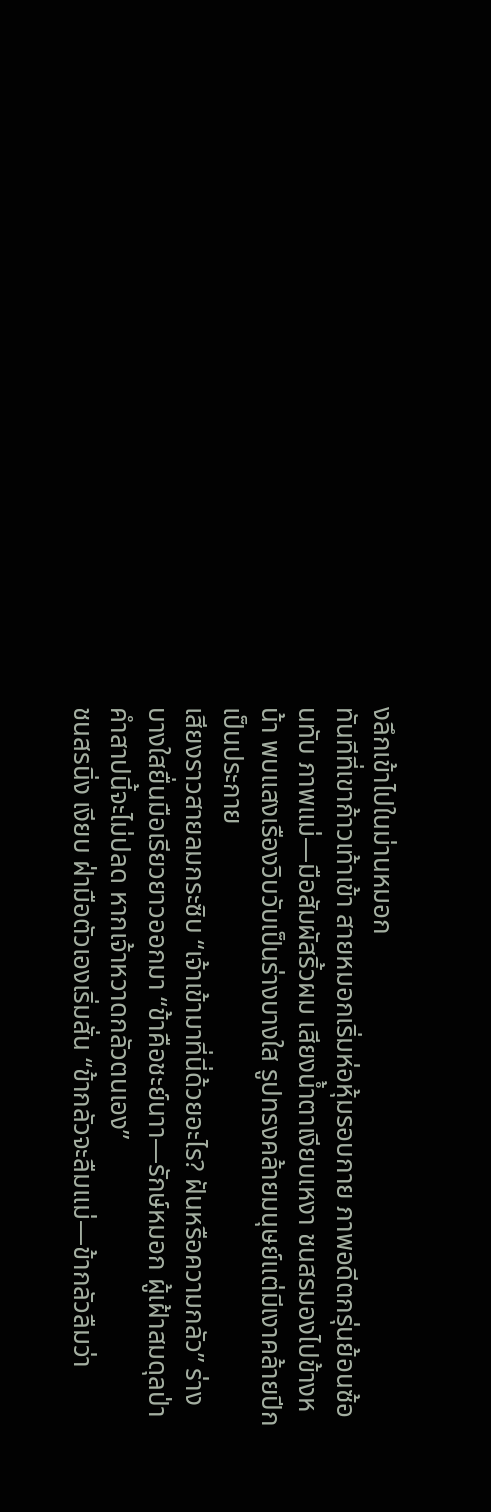งลึกเข้าไปในม่านหมอก
ทันทีที่เขาก้าวเท้าเข้า สายหมอกเริ่มห่อหุ้มรอบกาย ภาพอดีตกรุ่นย้อนซ้อนทับ ภาพแม่—มือสัมผัสริ้วผม เสียงน้ำตาเงียบเหงา ชนสรมองไปข้างหน้า พบแสงเรืองวิบวับเป็นร่างบางใส รูปทรงคล้ายมนุษย์แต่มีเงาคล้ายปีกเป็นประกาย
เสียงราวสายลมกระซิบ “เจ้าเข้ามาที่นี่ด้วยอะไร? ฝันหรือความกลัว” ร่างบางใสยื่นมือเรียวยาวออกมา “ข้าคือชะย์นาา—รักษ์หมอก ผู้เฝ้าสมดุลป่า คำสาปนี้จะไม่ปลด หากเจ้าหวาดกลัวตนเอง”
ชนสรนิ่ง เงียบ ฝ่ามือตัวเองเริ่มสั่น “ข้ากลัวจะลืมแม่—ข้ากลัวลืมว่า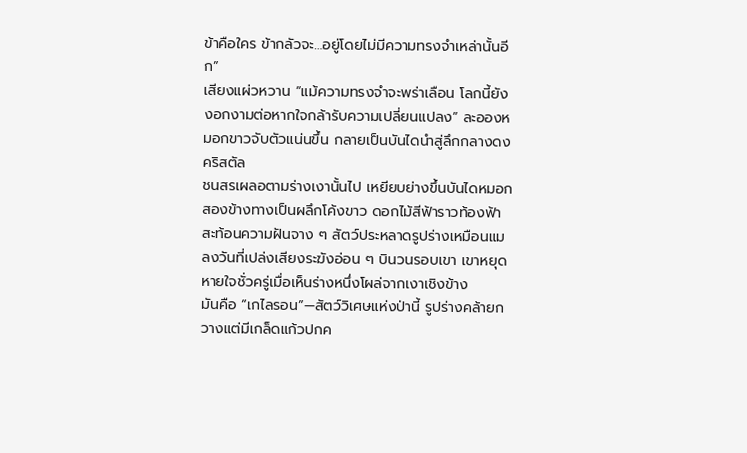ข้าคือใคร ข้ากลัวจะ…อยู่โดยไม่มีความทรงจำเหล่านั้นอีก”
เสียงแผ่วหวาน “แม้ความทรงจำจะพร่าเลือน โลกนี้ยังงอกงามต่อหากใจกล้ารับความเปลี่ยนแปลง” ละอองหมอกขาวจับตัวแน่นขึ้น กลายเป็นบันไดนำสู่ลึกกลางดงคริสตัล
ชนสรเผลอตามร่างเงานั้นไป เหยียบย่างขึ้นบันไดหมอก สองข้างทางเป็นผลึกโค้งขาว ดอกไม้สีฟ้าราวท้องฟ้าสะท้อนความฝันจาง ๆ สัตว์ประหลาดรูปร่างเหมือนแมลงวันที่เปล่งเสียงระฆังอ่อน ๆ บินวนรอบเขา เขาหยุดหายใจชั่วครู่เมื่อเห็นร่างหนึ่งโผล่จากเงาเชิงข้าง
มันคือ “เกไลรอน”—สัตว์วิเศษแห่งป่านี้ รูปร่างคล้ายกวางแต่มีเกล็ดแก้วปกค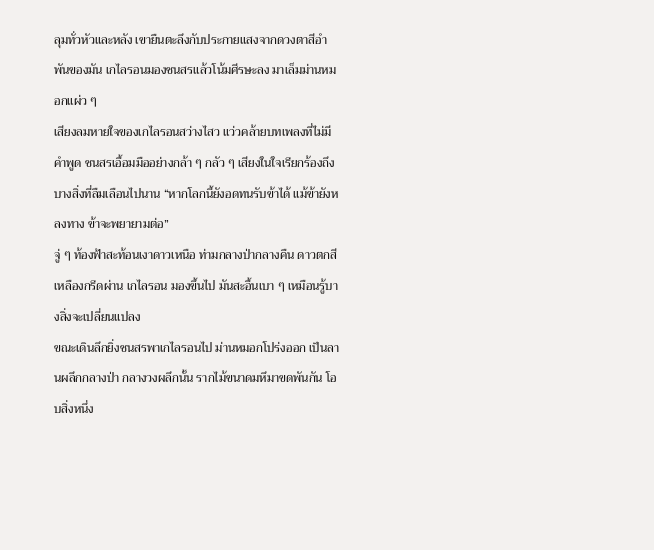ลุมทั่วหัวและหลัง เขายืนตะลึงกับประกายแสงจากดวงตาสีอำพันของมัน เกไลรอนมองชนสรแล้วโน้มศีรษะลง มาเล็มม่านหมอกแผ่ว ๆ
เสียงลมหายใจของเกไลรอนสว่างไสว แว่วคล้ายบทเพลงที่ไม่มีคำพูด ชนสรเอื้อมมืออย่างกล้า ๆ กลัว ๆ เสียงในใจเรียกร้องถึงบางสิ่งที่ลืมเลือนไปนาน “หากโลกนี้ยังอดทนรับข้าได้ แม้ข้ายังหลงทาง ข้าจะพยายามต่อ”
จู่ ๆ ท้องฟ้าสะท้อนเงาดาวเหนือ ท่ามกลางป่ากลางคืน ดาวตกสีเหลืองกรีดผ่าน เกไลรอน มองขึ้นไป มันสะอื้นเบา ๆ เหมือนรู้บางสิ่งจะเปลี่ยนแปลง
ขณะเดินลึกยิ่งชนสรพาเกไลรอนไป ม่านหมอกโปร่งออก เป็นลานผลึกกลางป่า กลางวงผลึกนั้น รากไม้ขนาดมหึมาขดพันกัน โอบสิ่งหนึ่ง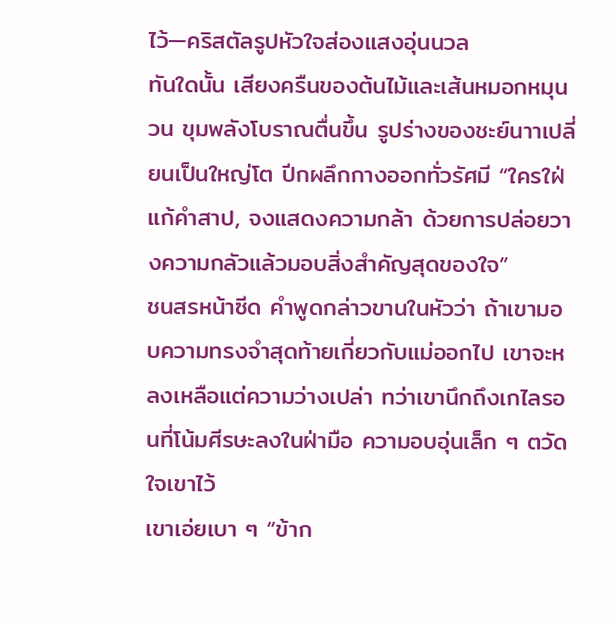ไว้—คริสตัลรูปหัวใจส่องแสงอุ่นนวล
ทันใดนั้น เสียงครืนของต้นไม้และเส้นหมอกหมุนวน ขุมพลังโบราณตื่นขึ้น รูปร่างของชะย์นาาเปลี่ยนเป็นใหญ่โต ปีกผลึกกางออกทั่วรัศมี “ใครใฝ่แก้คำสาป, จงแสดงความกล้า ด้วยการปล่อยวางความกลัวแล้วมอบสิ่งสำคัญสุดของใจ”
ชนสรหน้าซีด คำพูดกล่าวขานในหัวว่า ถ้าเขามอบความทรงจำสุดท้ายเกี่ยวกับแม่ออกไป เขาจะหลงเหลือแต่ความว่างเปล่า ทว่าเขานึกถึงเกไลรอนที่โน้มศีรษะลงในฝ่ามือ ความอบอุ่นเล็ก ๆ ตวัดใจเขาไว้
เขาเอ่ยเบา ๆ “ข้าก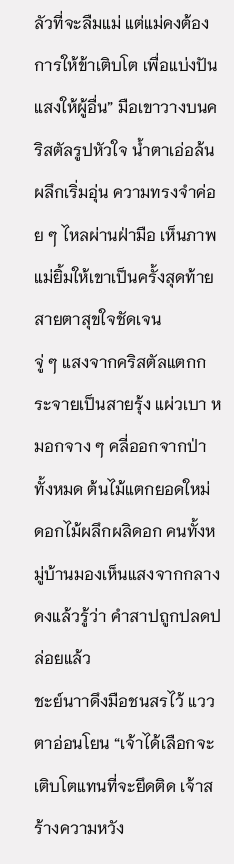ลัวที่จะลืมแม่ แต่แม่คงต้องการให้ข้าเติบโต เพื่อแบ่งปันแสงให้ผู้อื่น” มือเขาวางบนคริสตัลรูปหัวใจ น้ำตาเอ่อล้น ผลึกเริ่มอุ่น ความทรงจำค่อย ๆ ไหลผ่านฝ่ามือ เห็นภาพแม่ยิ้มให้เขาเป็นครั้งสุดท้าย สายตาสุขใจชัดเจน
จู่ ๆ แสงจากคริสตัลแตกกระจายเป็นสายรุ้ง แผ่วเบา หมอกจาง ๆ คลี่ออกจากป่าทั้งหมด ต้นไม้แตกยอดใหม่ ดอกไม้ผลึกผลิดอก คนทั้งหมู่บ้านมองเห็นแสงจากกลางดงแล้วรู้ว่า คำสาปถูกปลดปล่อยแล้ว
ชะย์นาาดึงมือชนสรไว้ แววตาอ่อนโยน “เจ้าได้เลือกจะเติบโตแทนที่จะยึดติด เจ้าสร้างความหวัง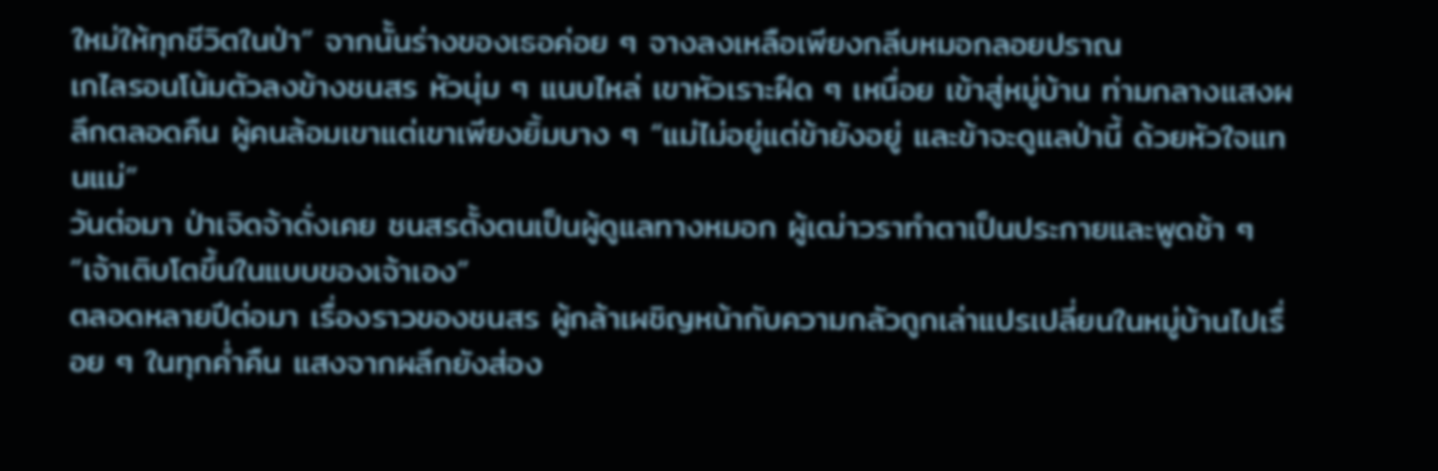ใหม่ให้ทุกชีวิตในป่า” จากนั้นร่างของเธอค่อย ๆ จางลงเหลือเพียงกลีบหมอกลอยปราณ
เกไลรอนโน้มตัวลงข้างชนสร หัวนุ่ม ๆ แนบไหล่ เขาหัวเราะฝืด ๆ เหนื่อย เข้าสู่หมู่บ้าน ท่ามกลางแสงผลึกตลอดคืน ผู้คนล้อมเขาแต่เขาเพียงยิ้มบาง ๆ “แม่ไม่อยู่แต่ข้ายังอยู่ และข้าจะดูแลป่านี้ ด้วยหัวใจแทนแม่”
วันต่อมา ป่าเจิดจ้าดั่งเคย ชนสรตั้งตนเป็นผู้ดูแลทางหมอก ผู้เฒ่าวราทำตาเป็นประกายและพูดช้า ๆ “เจ้าเติบโตขึ้นในแบบของเจ้าเอง”
ตลอดหลายปีต่อมา เรื่องราวของชนสร ผู้กล้าเผชิญหน้ากับความกลัวถูกเล่าแปรเปลี่ยนในหมู่บ้านไปเรื่อย ๆ ในทุกค่ำคืน แสงจากผลึกยังส่อง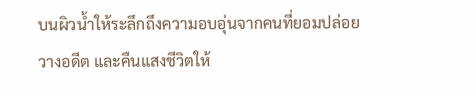บนผิวน้ำให้ระลึกถึงความอบอุ่นจากคนที่ยอมปล่อยวางอดีต และคืนแสงชีวิตให้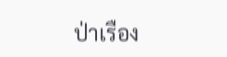ป่าเรือง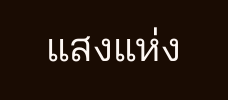แสงแห่ง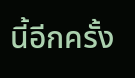นี้อีกครั้ง